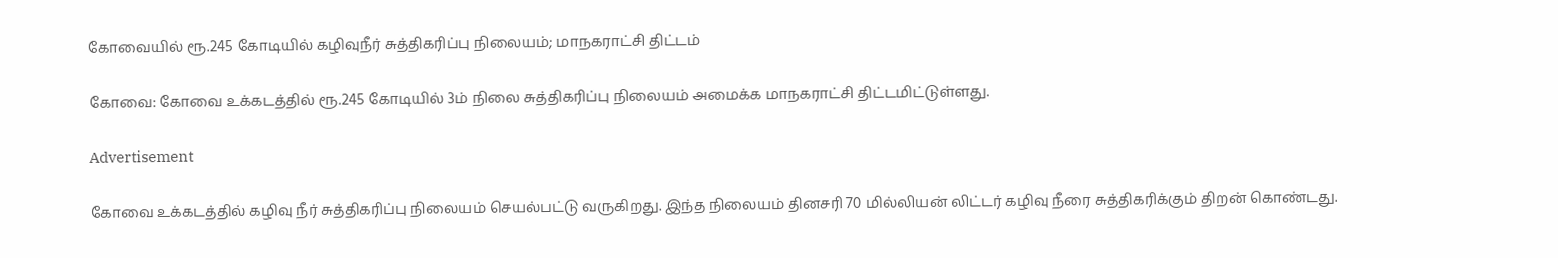கோவையில் ரூ.245 கோடியில் கழிவுநீர் சுத்திகரிப்பு நிலையம்; மாநகராட்சி திட்டம்

கோவை: கோவை உக்கடத்தில் ரூ.245 கோடியில் 3ம் நிலை சுத்திகரிப்பு நிலையம் அமைக்க மாநகராட்சி திட்டமிட்டுள்ளது.

Advertisement

கோவை உக்கடத்தில் கழிவு நீர் சுத்திகரிப்பு நிலையம் செயல்பட்டு வருகிறது. இந்த நிலையம் தினசரி 70 மில்லியன் லிட்டர் கழிவு நீரை சுத்திகரிக்கும் திறன் கொண்டது.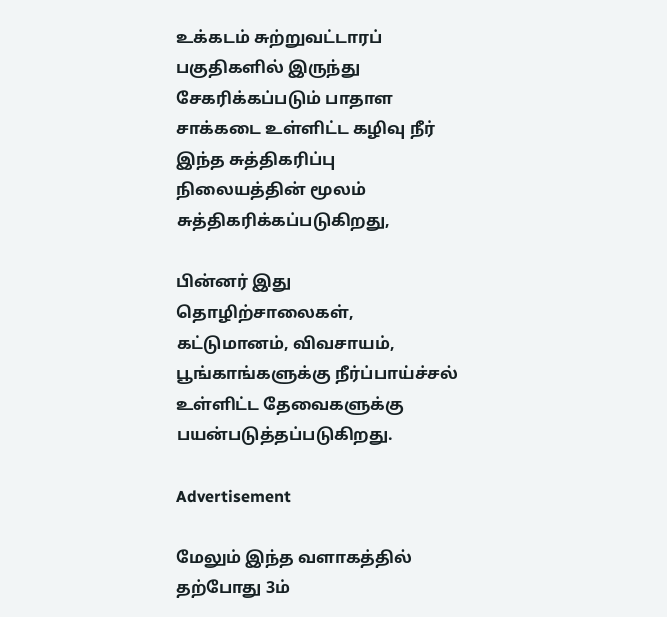உக்கடம் சுற்றுவட்டாரப் பகுதிகளில் இருந்து சேகரிக்கப்படும் பாதாள சாக்கடை உள்ளிட்ட கழிவு நீர் இந்த சுத்திகரிப்பு நிலையத்தின் மூலம் சுத்திகரிக்கப்படுகிறது,

பின்னர் இது தொழிற்சாலைகள், கட்டுமானம், விவசாயம், பூங்காங்களுக்கு நீர்ப்பாய்ச்சல் உள்ளிட்ட தேவைகளுக்கு பயன்படுத்தப்படுகிறது.

Advertisement

மேலும் இந்த வளாகத்தில் தற்போது 3ம்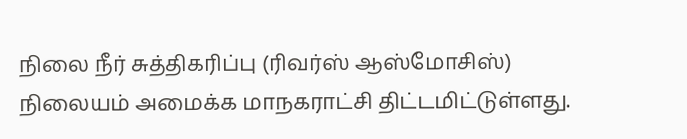நிலை நீர் சுத்திகரிப்பு (ரிவர்ஸ் ஆஸ்மோசிஸ்) நிலையம் அமைக்க மாநகராட்சி திட்டமிட்டுள்ளது.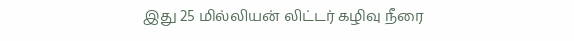இது 25 மில்லியன் லிட்டர் கழிவு நீரை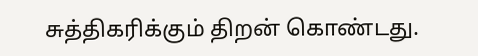சுத்திகரிக்கும் திறன் கொண்டது.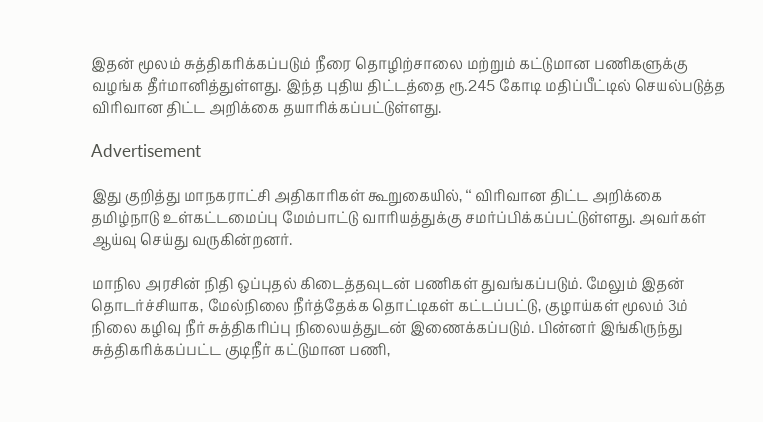இதன் மூலம் சுத்திகரிக்கப்படும் நீரை தொழிற்சாலை மற்றும் கட்டுமான பணிகளுக்கு வழங்க தீர்மானித்துள்ளது. இந்த புதிய திட்டத்தை ரூ.245 கோடி மதிப்பீட்டில் செயல்படுத்த விரிவான திட்ட அறிக்கை தயாரிக்கப்பட்டுள்ளது.

Advertisement

இது குறித்து மாநகராட்சி அதிகாரிகள் கூறுகையில், ‘‘ விரிவான திட்ட அறிக்கை தமிழ்நாடு உள்கட்டமைப்பு மேம்பாட்டு வாரியத்துக்கு சமர்ப்பிக்கப்பட்டுள்ளது. அவர்கள் ஆய்வு செய்து வருகின்றனர்.

மாநில அரசின் நிதி ஒப்புதல் கிடைத்தவுடன் பணிகள் துவங்கப்படும். மேலும் இதன் தொடர்ச்சியாக, மேல்நிலை நீர்த்தேக்க தொட்டிகள் கட்டப்பட்டு, குழாய்கள் மூலம் 3ம் நிலை கழிவு நீர் சுத்திகரிப்பு நிலையத்துடன் இணைக்கப்படும். பின்னர் இங்கிருந்து சுத்திகரிக்கப்பட்ட குடிநீர் கட்டுமான பணி,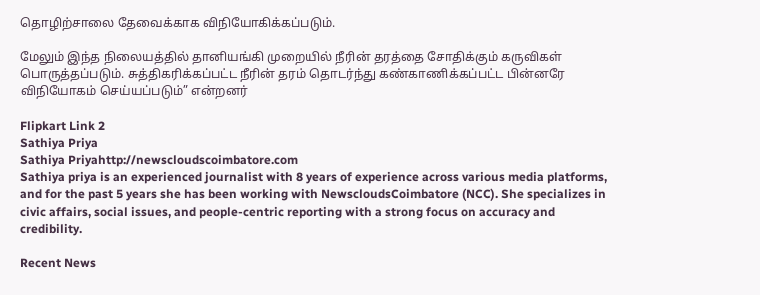தொழிற்சாலை தேவைக்காக விநியோகிக்கப்படும்.

மேலும் இந்த நிலையத்தில் தானியங்கி முறையில் நீரின் தரத்தை சோதிக்கும் கருவிகள் பொருத்தப்படும். சுத்திகரிக்கப்பட்ட நீரின் தரம் தொடர்ந்து கண்காணிக்கப்பட்ட பின்னரே விநியோகம் செய்யப்படும்” என்றனர்

Flipkart Link 2
Sathiya Priya
Sathiya Priyahttp://newscloudscoimbatore.com
Sathiya priya is an experienced journalist with 8 years of experience across various media platforms, and for the past 5 years she has been working with NewscloudsCoimbatore (NCC). She specializes in civic affairs, social issues, and people-centric reporting with a strong focus on accuracy and credibility.

Recent News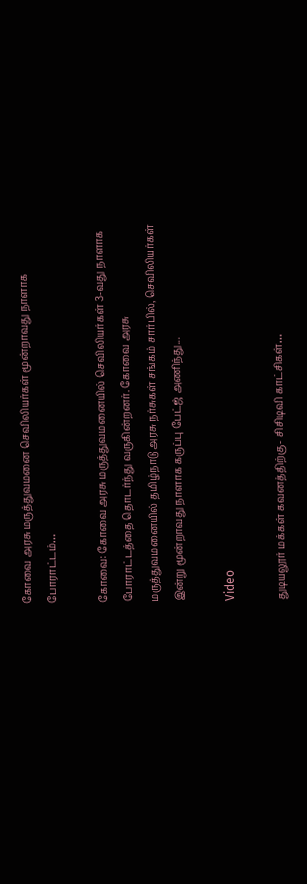கோவை அரசு மருத்துவமனை செவிலியர்கள் மூன்றாவது நாளாக போராட்டம்…

கோவை: கோவை அரசு மருத்துவமனையில் செவிலியர்கள் 3-வது நாளாக போராட்டத்தை தொடர்ந்து வருகின்றனர். கோவை அரசு மருத்துவமனையில் தமிழ்நாடு அரசு நர்சுகள் சங்கம் சார்பில், செவிலியர்கள் இன்று மூன்றாவது நாளாக கருப்பு பேட்ஜ் அணிந்து...

Video

துடியலூர் மக்கள் கவனத்திற்கு- சிசிடிவி காட்சிகள்…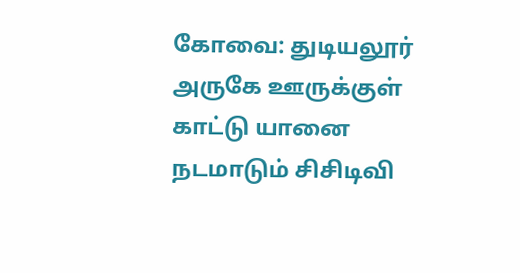கோவை: துடியலூர் அருகே ஊருக்குள் காட்டு யானை நடமாடும் சிசிடிவி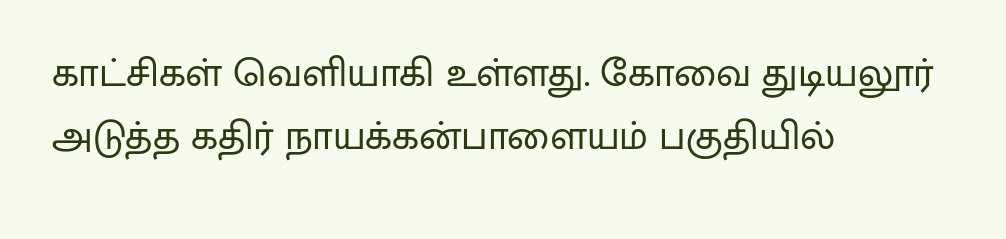காட்சிகள் வெளியாகி உள்ளது. கோவை துடியலூர் அடுத்த கதிர் நாயக்கன்பாளையம் பகுதியில்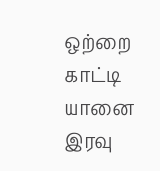ஒற்றை காட்டி யானை இரவு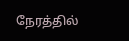நேரத்தில்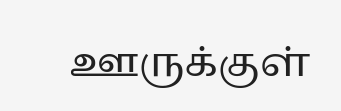ஊருக்குள்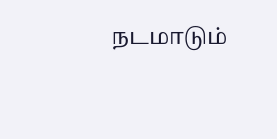நடமாடும்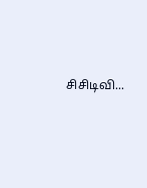சிசிடிவி...